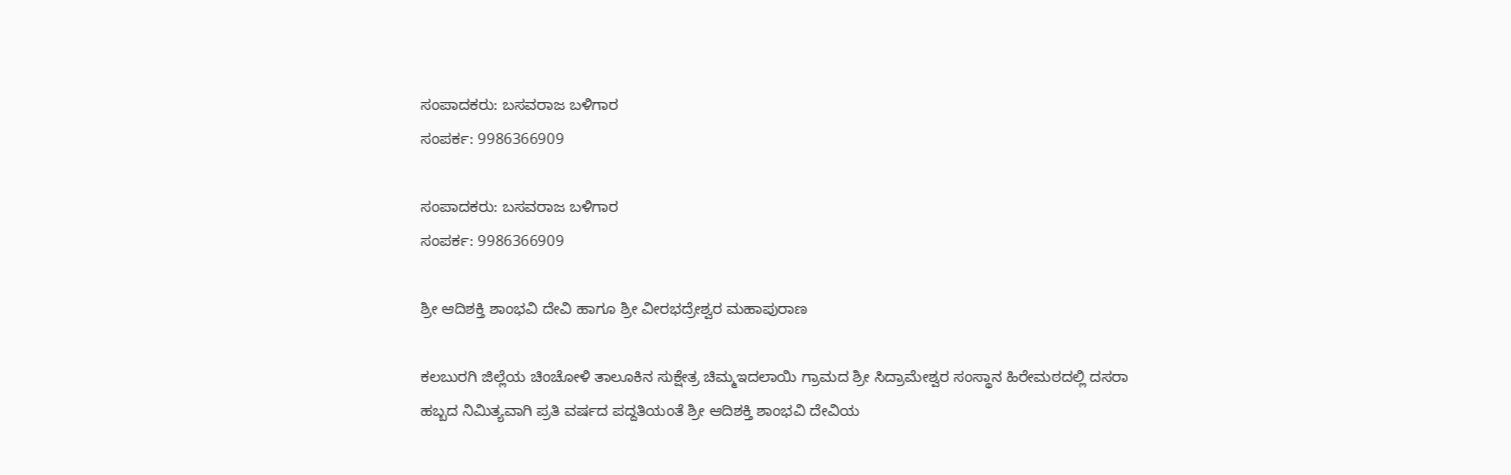ಸಂಪಾದಕರು: ಬಸವರಾಜ ಬಳಿಗಾರ
ಸಂಪರ್ಕ: 9986366909

ಸಂಪಾದಕರು: ಬಸವರಾಜ ಬಳಿಗಾರ
ಸಂಪರ್ಕ: 9986366909

ಶ್ರೀ ಆದಿಶಕ್ತಿ ಶಾಂಭವಿ ದೇವಿ ಹಾಗೂ ಶ್ರೀ ವೀರಭದ್ರೇಶ್ವರ ಮಹಾಪುರಾಣ

ಕಲಬುರಗಿ ಜಿಲ್ಲೆಯ ಚಿಂಚೋಳಿ ತಾಲೂಕಿನ ಸುಕ್ಷೇತ್ರ ಚಿಮ್ಮಇದಲಾಯಿ ಗ್ರಾಮದ ಶ್ರೀ ಸಿದ್ರಾಮೇಶ್ವರ ಸಂಸ್ಥಾನ ಹಿರೇಮಠದಲ್ಲಿ ದಸರಾ ಹಬ್ಬದ ನಿಮಿತ್ಯವಾಗಿ ಪ್ರತಿ ವರ್ಷದ ಪದ್ದತಿಯಂತೆ ಶ್ರೀ ಆದಿಶಕ್ತಿ ಶಾಂಭವಿ ದೇವಿಯ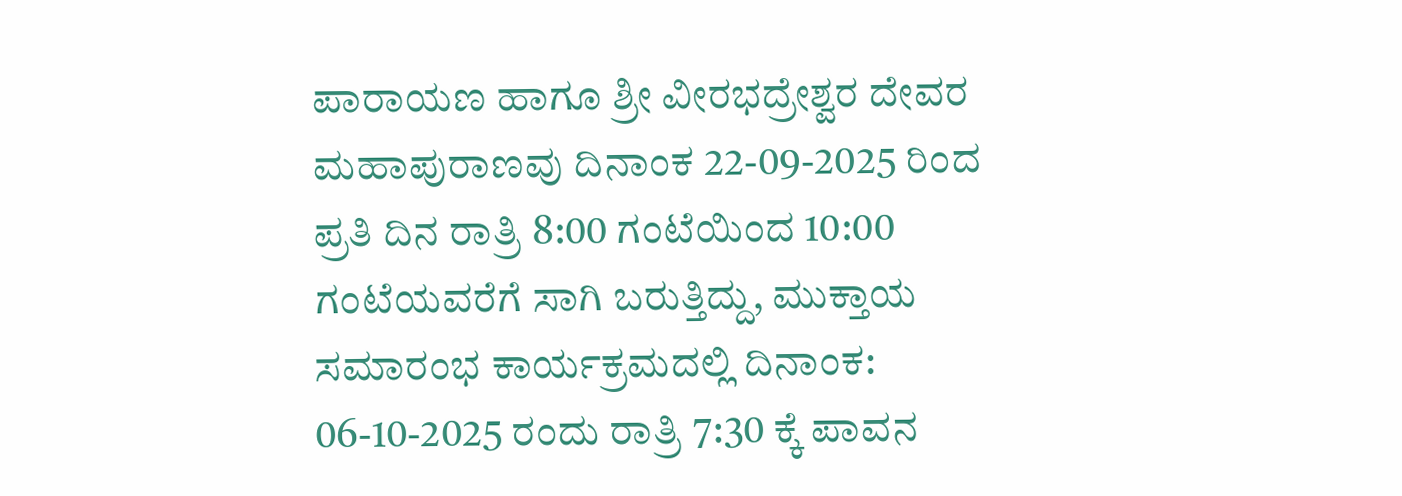ಪಾರಾಯಣ ಹಾಗೂ ಶ್ರೀ ವೀರಭದ್ರೇಶ್ವರ ದೇವರ ಮಹಾಪುರಾಣವು ದಿನಾಂಕ 22-09-2025 ರಿಂದ ಪ್ರತಿ ದಿನ ರಾತ್ರಿ 8:00 ಗಂಟೆಯಿಂದ 10:00 ಗಂಟೆಯವರೆಗೆ ಸಾಗಿ ಬರುತ್ತಿದ್ದು, ಮುಕ್ತಾಯ ಸಮಾರಂಭ ಕಾರ್ಯಕ್ರಮದಲ್ಲಿ ದಿನಾಂಕ: 06-10-2025 ರಂದು ರಾತ್ರಿ 7:30 ಕ್ಕೆ ಪಾವನ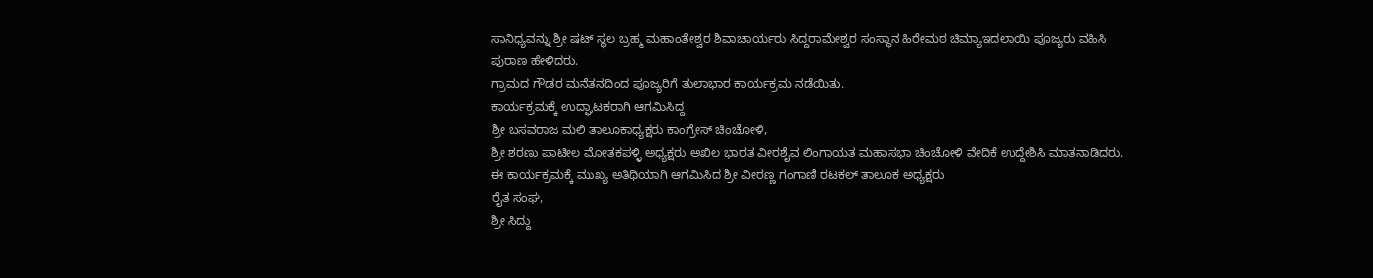ಸಾನಿಧ್ಯವನ್ನು ಶ್ರೀ ಷಟ್ ಸ್ಥಲ ಬ್ರಹ್ಮ ಮಹಾಂತೇಶ್ವರ ಶಿವಾಚಾರ್ಯರು ಸಿದ್ದರಾಮೇಶ್ವರ ಸಂಸ್ಥಾನ ಹಿರೇಮಠ ಚಿಮ್ಯಾಇದಲಾಯಿ ಪೂಜ್ಯರು ವಹಿಸಿ ಪುರಾಣ ಹೇಳಿದರು.
ಗ್ರಾಮದ ಗೌಡರ ಮನೆತನದಿಂದ ಪೂಜ್ಯರಿಗೆ ತುಲಾಭಾರ ಕಾರ್ಯಕ್ರಮ ನಡೆಯಿತು.
ಕಾರ್ಯಕ್ರಮಕ್ಕೆ ಉದ್ಘಾಟಕರಾಗಿ ಆಗಮಿಸಿದ್ದ
ಶ್ರೀ ಬಸವರಾಜ ಮಲಿ ತಾಲೂಕಾಧ್ಯಕ್ಷರು ಕಾಂಗ್ರೇಸ್ ಚಿಂಚೋಳಿ,
ಶ್ರೀ ಶರಣು ಪಾಟೀಲ ಮೋತಕಪಳ್ಳಿ ಅಧ್ಯಕ್ಷರು ಅಖಿಲ ಭಾರತ ವೀರಶೈವ ಲಿಂಗಾಯತ ಮಹಾಸಭಾ ಚಿಂಚೋಳಿ ವೇದಿಕೆ ಉದ್ದೇಶಿಸಿ ಮಾತನಾಡಿದರು.
ಈ ಕಾರ್ಯಕ್ರಮಕ್ಕೆ ಮುಖ್ಯ ಅತಿಥಿಯಾಗಿ ಆಗಮಿಸಿದ ಶ್ರೀ ವೀರಣ್ಣ ಗಂಗಾಣಿ ರಟಕಲ್ ತಾಲೂಕ ಅಧ್ಯಕ್ಷರು
ರೈತ ಸಂಘ,
ಶ್ರೀ ಸಿದ್ದು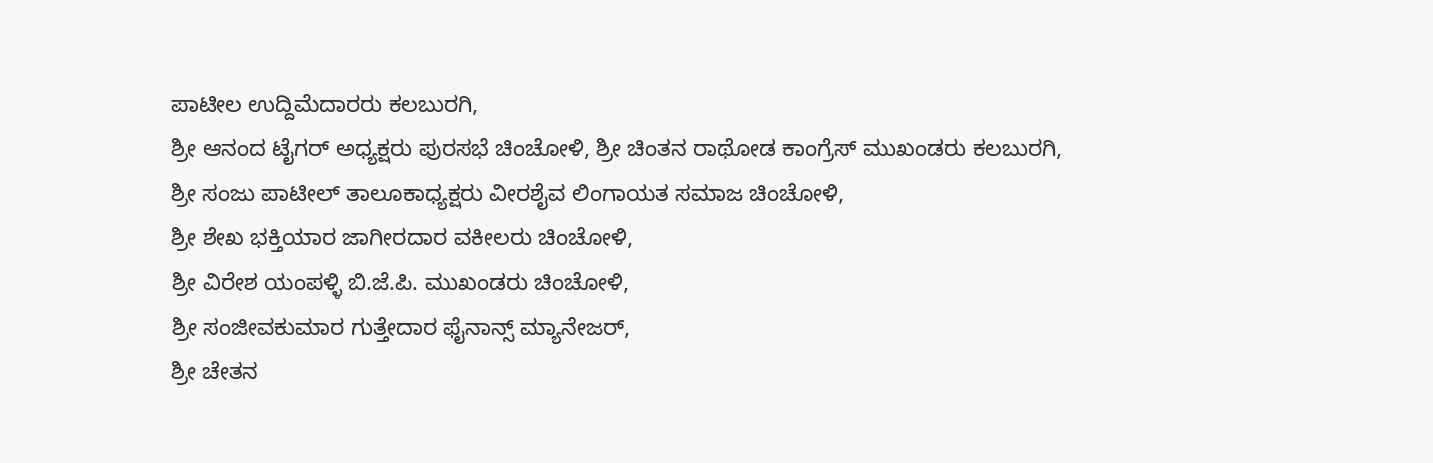ಪಾಟೀಲ ಉದ್ದಿಮೆದಾರರು ಕಲಬುರಗಿ,
ಶ್ರೀ ಆನಂದ ಟೈಗರ್ ಅಧ್ಯಕ್ಷರು ಪುರಸಭೆ ಚಿಂಚೋಳಿ, ಶ್ರೀ ಚಿಂತನ ರಾಥೋಡ ಕಾಂಗ್ರೆಸ್ ಮುಖಂಡರು ಕಲಬುರಗಿ,
ಶ್ರೀ ಸಂಜು ಪಾಟೀಲ್ ತಾಲೂಕಾಧ್ಯಕ್ಷರು ವೀರಶೈವ ಲಿಂಗಾಯತ ಸಮಾಜ ಚಿಂಚೋಳಿ,
ಶ್ರೀ ಶೇಖ ಭಕ್ತಿಯಾರ ಜಾಗೀರದಾರ ವಕೀಲರು ಚಿಂಚೋಳಿ,
ಶ್ರೀ ವಿರೇಶ ಯಂಪಳ್ಳಿ ಬಿ.ಜೆ.ಪಿ. ಮುಖಂಡರು ಚಿಂಚೋಳಿ,
ಶ್ರೀ ಸಂಜೀವಕುಮಾರ ಗುತ್ತೇದಾರ ಫೈನಾನ್ಸ್ ಮ್ಯಾನೇಜರ್,
ಶ್ರೀ ಚೇತನ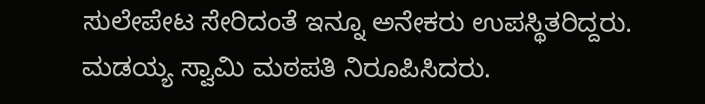ಸುಲೇಪೇಟ ಸೇರಿದಂತೆ ಇನ್ನೂ ಅನೇಕರು ಉಪಸ್ಥಿತರಿದ್ದರು. ಮಡಯ್ಯ ಸ್ವಾಮಿ ಮಠಪತಿ ನಿರೂಪಿಸಿದರು.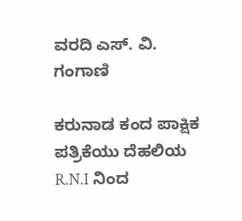ವರದಿ ಎಸ್. ವಿ. ಗಂಗಾಣಿ

ಕರುನಾಡ ಕಂದ ಪಾಕ್ಷಿಕ ಪತ್ರಿಕೆಯು ದೆಹಲಿಯ R.N.I ನಿಂದ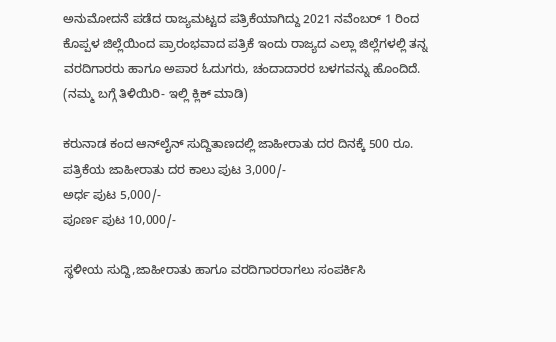ಅನುಮೋದನೆ ಪಡೆದ ರಾಜ್ಯಮಟ್ಟದ ಪತ್ರಿಕೆಯಾಗಿದ್ದು 2021 ನವೆಂಬರ್ 1 ರಿಂದ ಕೊಪ್ಪಳ ಜಿಲ್ಲೆಯಿಂದ ಪ್ರಾರಂಭವಾದ ಪತ್ರಿಕೆ ಇಂದು ರಾಜ್ಯದ ಎಲ್ಲಾ ಜಿಲ್ಲೆಗಳಲ್ಲಿ ತನ್ನ ವರದಿಗಾರರು ಹಾಗೂ ಅಪಾರ ಓದುಗರು, ಚಂದಾದಾರರ ಬಳಗವನ್ನು ಹೊಂದಿದೆ. (ನಮ್ಮ ಬಗ್ಗೆ ತಿಳಿಯಿರಿ- ಇಲ್ಲಿ ಕ್ಲಿಕ್‌ ಮಾಡಿ)

ಕರುನಾಡ ಕಂದ ಆನ್‌ಲೈನ್‌ ಸುದ್ದಿತಾಣದಲ್ಲಿ ಜಾಹೀರಾತು ದರ ದಿನಕ್ಕೆ 500 ರೂ.
ಪತ್ರಿಕೆಯ ಜಾಹೀರಾತು ದರ ಕಾಲು ಪುಟ 3,000/-
ಅರ್ಧ ಪುಟ 5,000/-
ಪೂರ್ಣ ಪುಟ 10,000/-

ಸ್ಥಳೀಯ ಸುದ್ದಿ,ಜಾಹೀರಾತು ಹಾಗೂ ವರದಿಗಾರರಾಗಲು ಸಂಪರ್ಕಿಸಿ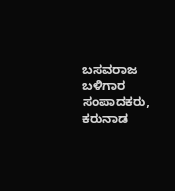ಬಸವರಾಜ ಬಳಿಗಾರ
ಸಂಪಾದಕರು, ಕರುನಾಡ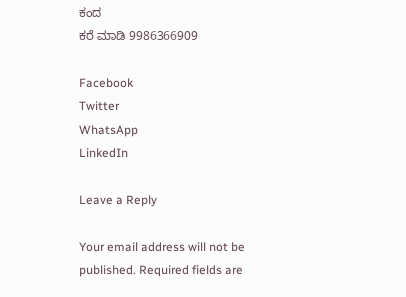ಕಂದ
ಕರೆ ಮಾಡಿ 9986366909

Facebook
Twitter
WhatsApp
LinkedIn

Leave a Reply

Your email address will not be published. Required fields are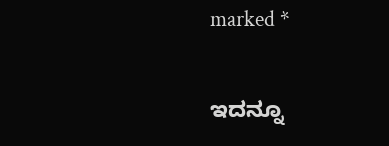marked *

ಇದನ್ನೂ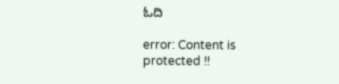ಓದಿ

error: Content is protected !!